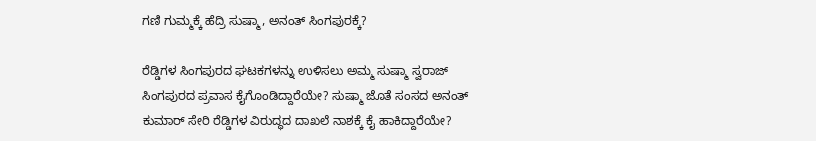ಗಣಿ ಗುಮ್ಮಕ್ಕೆ ಹೆದ್ರಿ ಸುಷ್ಮಾ, ಅನಂತ್ ಸಿಂಗಪುರಕ್ಕೆ?

ರೆಡ್ಡಿಗಳ ಸಿಂಗಪುರದ ಘಟಕಗಳನ್ನು ಉಳಿಸಲು ಅಮ್ಮ ಸುಷ್ಮಾ ಸ್ವರಾಜ್ ಸಿಂಗಪುರದ ಪ್ರವಾಸ ಕೈಗೊಂಡಿದ್ದಾರೆಯೇ? ಸುಷ್ಮಾ ಜೊತೆ ಸಂಸದ ಅನಂತ್ ಕುಮಾರ್ ಸೇರಿ ರೆಡ್ಡಿಗಳ ವಿರುದ್ಧದ ದಾಖಲೆ ನಾಶಕ್ಕೆ ಕೈ ಹಾಕಿದ್ದಾರೆಯೇ?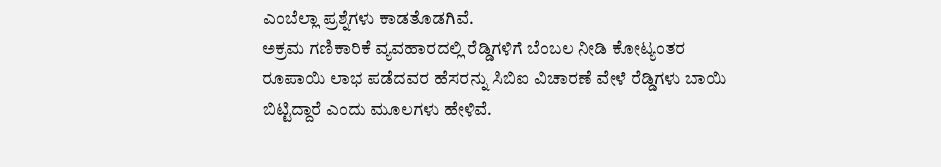ಎಂಬೆಲ್ಲಾ ಪ್ರಶ್ನೆಗಳು ಕಾಡತೊಡಗಿವೆ.
ಅಕ್ರಮ ಗಣಿಕಾರಿಕೆ ವ್ಯವಹಾರದಲ್ಲಿ ರೆಡ್ಡಿಗಳಿಗೆ ಬೆಂಬಲ ನೀಡಿ ಕೋಟ್ಯಂತರ ರೂಪಾಯಿ ಲಾಭ ಪಡೆದವರ ಹೆಸರನ್ನು ಸಿಬಿಐ ವಿಚಾರಣೆ ವೇಳೆ ರೆಡ್ಡಿಗಳು ಬಾಯಿ ಬಿಟ್ಟಿದ್ದಾರೆ ಎಂದು ಮೂಲಗಳು ಹೇಳಿವೆ.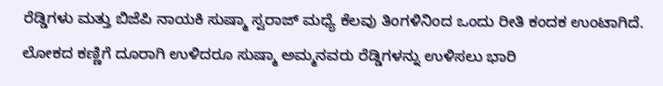ರೆಡ್ಡಿಗಳು ಮತ್ತು ಬಿಜೆಪಿ ನಾಯಕಿ ಸುಷ್ಮಾ ಸ್ವರಾಜ್ ಮಧ್ಯೆ ಕೆಲವು ತಿಂಗಳಿನಿಂದ ಒಂದು ರೀತಿ ಕಂದಕ ಉಂಟಾಗಿದೆ. ಲೋಕದ ಕಣ್ಣಿಗೆ ದೂರಾಗಿ ಉಳಿದರೂ ಸುಷ್ಮಾ ಅಮ್ಮನವರು ರೆಡ್ಡಿಗಳನ್ನು ಉಳಿಸಲು ಭಾರಿ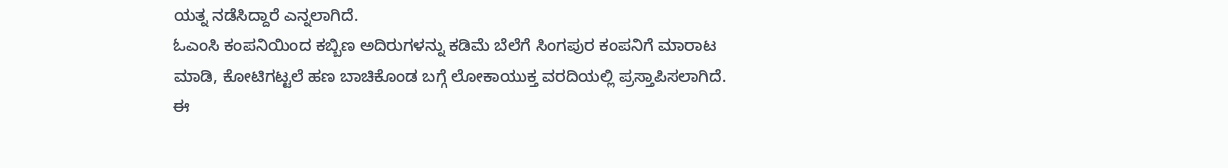ಯತ್ನ ನಡೆಸಿದ್ದಾರೆ ಎನ್ನಲಾಗಿದೆ.
ಓಎಂಸಿ ಕಂಪನಿಯಿಂದ ಕಬ್ಬಿಣ ಅದಿರುಗಳನ್ನು ಕಡಿಮೆ ಬೆಲೆಗೆ ಸಿಂಗಪುರ ಕಂಪನಿಗೆ ಮಾರಾಟ ಮಾಡಿ, ಕೋಟಿಗಟ್ಟಲೆ ಹಣ ಬಾಚಿಕೊಂಡ ಬಗ್ಗೆ ಲೋಕಾಯುಕ್ತ ವರದಿಯಲ್ಲಿ ಪ್ರಸ್ತಾಪಿಸಲಾಗಿದೆ.
ಈ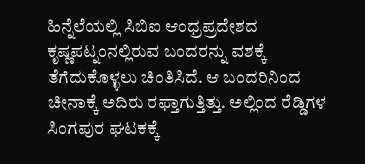ಹಿನ್ನೆಲೆಯಲ್ಲಿ ಸಿಬಿಐ ಆಂಧ್ರಪ್ರದೇಶದ ಕೃಷ್ಣಪಟ್ನಂನಲ್ಲಿರುವ ಬಂದರನ್ನು ವಶಕ್ಕೆ ತೆಗೆದುಕೊಳ್ಳಲು ಚಿಂತಿಸಿದೆ. ಆ ಬಂದರಿನಿಂದ ಚೀನಾಕ್ಕೆ ಅದಿರು ರಫ್ತಾಗುತ್ತಿತ್ತು. ಅಲ್ಲಿಂದ ರೆಡ್ಡಿಗಳ ಸಿಂಗಪುರ ಘಟಕಕ್ಕೆ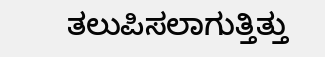ತಲುಪಿಸಲಾಗುತ್ತಿತ್ತು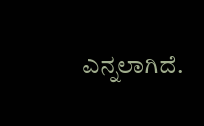ಎನ್ನಲಾಗಿದೆ.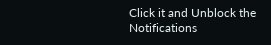Click it and Unblock the Notifications